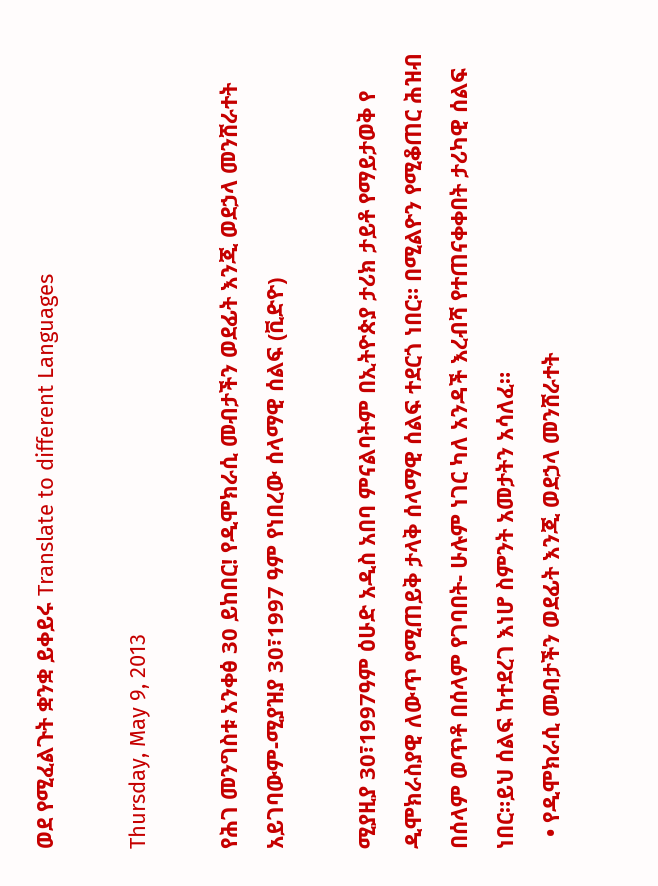ወደ የሚፈልጉት ቋንቋ ይቀይሩ Translate to different Languages

Thursday, May 9, 2013

የሕገ መንግስቱ አንቀፅ 30 ይከበር! የዲሞክራሲ መብታችን ወደፊት እንጂ ወደኃላ መንሸራተት አይገባውም-ሚያዝያ 30፣1997 ዓም የነበረው ሰላማዊ ሰልፍ (ቪድዮ)

ሚያዚያ 30፣1997ዓም ዕሁድ አዲስ አበባ ምናልባትም በኢትዮጵያ ታሪክ ታይቶ የማይታወቅ የ ዲሞክራስያዊ ለውጥ የሚጠይቅ ታላቅ ሰላማዊ ሰልፍ ተደርጎ ነበር። በሚልዮን የሚቆጠር ሕዝብ በሰላም ወጥቶ በሰላም የገባበት- ሁሉም ነገር ካለ አንዳች እረብሻ የተጠናቀቀበት ታሪካዊ ሰልፍ ነበር።ይህ ሰልፍ ከተደረገ እነሆ ስምንት አመታትን አሳለፈ።
  • የዲሞክራሲ መብታችን ወደፊት እንጂ ወደኃላ መንሸራተት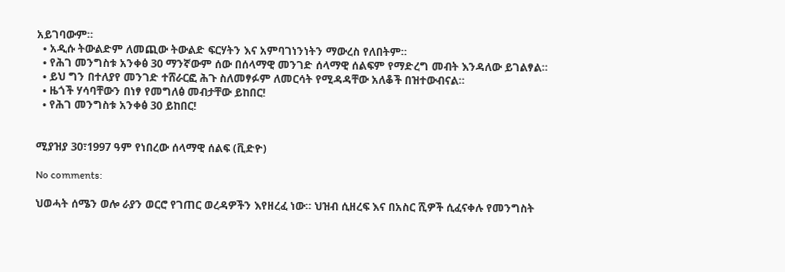አይገባውም።
  • አዲሱ ትውልድም ለመጪው ትውልድ ፍርሃትን እና አምባገነንነትን ማውረስ የለበትም።
  • የሕገ መንግስቱ አንቀፅ 30 ማንኛውም ሰው በሰላማዊ መንገድ ሰላማዊ ሰልፍም የማድረግ መብት እንዳለው ይገልፃል።
  • ይህ ግን በተለያየ መንገድ ተሸራርፎ ሕጉ ስለመፃፉም ለመርሳት የሚዳዳቸው አለቆች በዝተውብናል።
  • ዜጎች ሃሳባቸውን በነፃ የመግለፅ መብታቸው ይከበር!
  • የሕገ መንግስቱ አንቀፅ 30 ይከበር!


ሚያዝያ 30፣1997 ዓም የነበረው ሰላማዊ ሰልፍ (ቪድዮ)

No comments:

ህወሓት ሰሜን ወሎ ራያን ወርሮ የገጠር ወረዳዎችን እየዘረፈ ነው። ህዝብ ሲዘረፍ እና በአስር ሺዎች ሲፈናቀሉ የመንግስት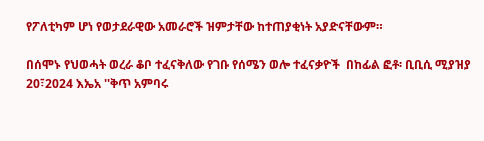የፖለቲካም ሆነ የወታደራዊው አመራሮች ዝምታቸው ከተጠያቂነት አያድናቸውም።

በሰሞኑ የህወሓት ወረራ ቆቦ ተፈናቅለው የገቡ የሰሜን ወሎ ተፈናቃዮች  በከፊል ፎቶ፡ ቢቢሲ ሚያዝያ 20፣2024 እኤአ ''ቅጥ አምባሩ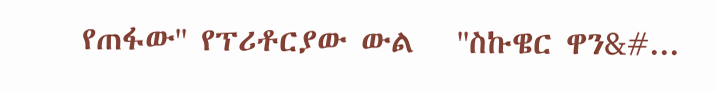የጠፋው'' የፕሪቶርያው ውል   ''ስኩዌር ዋን&#...